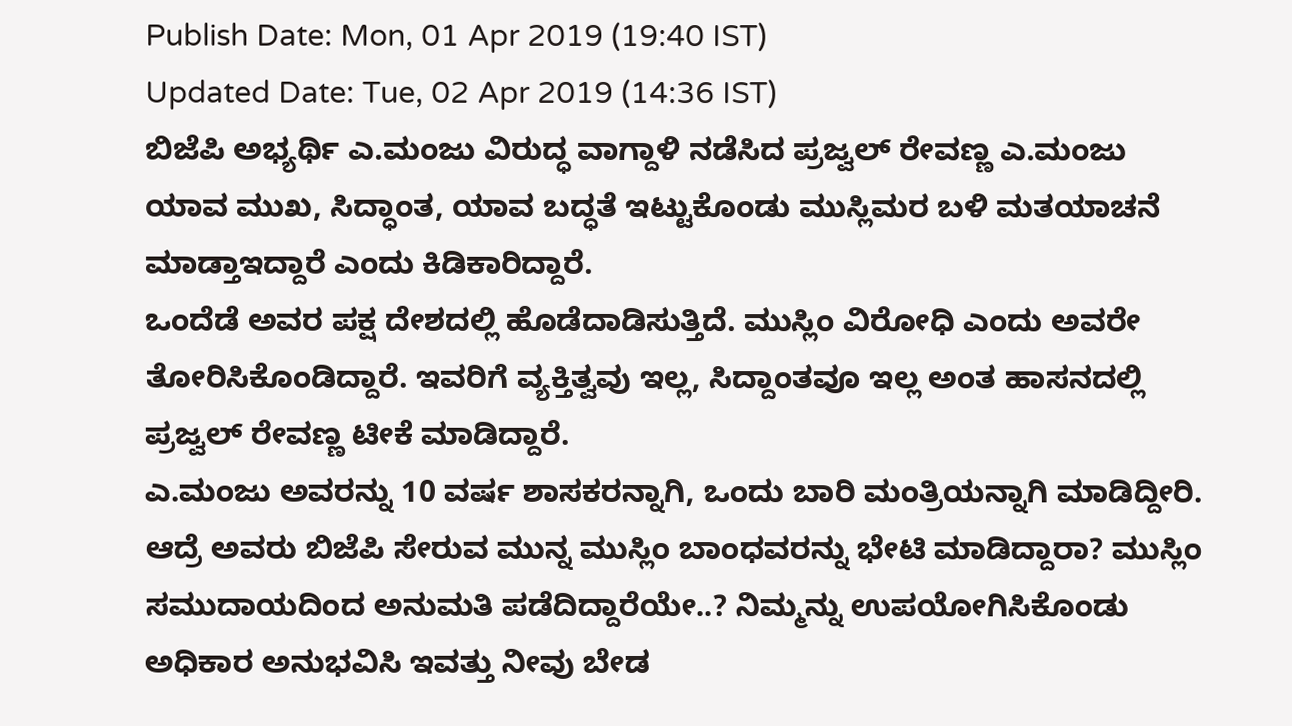Publish Date: Mon, 01 Apr 2019 (19:40 IST)
Updated Date: Tue, 02 Apr 2019 (14:36 IST)
ಬಿಜೆಪಿ ಅಭ್ಯರ್ಥಿ ಎ.ಮಂಜು ವಿರುದ್ಧ ವಾಗ್ದಾಳಿ ನಡೆಸಿದ ಪ್ರಜ್ವಲ್ ರೇವಣ್ಣ ಎ.ಮಂಜು ಯಾವ ಮುಖ, ಸಿದ್ಧಾಂತ, ಯಾವ ಬದ್ಧತೆ ಇಟ್ಟುಕೊಂಡು ಮುಸ್ಲಿಮರ ಬಳಿ ಮತಯಾಚನೆ ಮಾಡ್ತಾಇದ್ದಾರೆ ಎಂದು ಕಿಡಿಕಾರಿದ್ದಾರೆ.
ಒಂದೆಡೆ ಅವರ ಪಕ್ಷ ದೇಶದಲ್ಲಿ ಹೊಡೆದಾಡಿಸುತ್ತಿದೆ. ಮುಸ್ಲಿಂ ವಿರೋಧಿ ಎಂದು ಅವರೇ ತೋರಿಸಿಕೊಂಡಿದ್ದಾರೆ. ಇವರಿಗೆ ವ್ಯಕ್ತಿತ್ವವು ಇಲ್ಲ, ಸಿದ್ದಾಂತವೂ ಇಲ್ಲ ಅಂತ ಹಾಸನದಲ್ಲಿ ಪ್ರಜ್ವಲ್ ರೇವಣ್ಣ ಟೀಕೆ ಮಾಡಿದ್ದಾರೆ.
ಎ.ಮಂಜು ಅವರನ್ನು 10 ವರ್ಷ ಶಾಸಕರನ್ನಾಗಿ, ಒಂದು ಬಾರಿ ಮಂತ್ರಿಯನ್ನಾಗಿ ಮಾಡಿದ್ದೀರಿ. ಆದ್ರೆ ಅವರು ಬಿಜೆಪಿ ಸೇರುವ ಮುನ್ನ ಮುಸ್ಲಿಂ ಬಾಂಧವರನ್ನು ಭೇಟಿ ಮಾಡಿದ್ದಾರಾ? ಮುಸ್ಲಿಂ ಸಮುದಾಯದಿಂದ ಅನುಮತಿ ಪಡೆದಿದ್ದಾರೆಯೇ..? ನಿಮ್ಮನ್ನು ಉಪಯೋಗಿಸಿಕೊಂಡು ಅಧಿಕಾರ ಅನುಭವಿಸಿ ಇವತ್ತು ನೀವು ಬೇಡ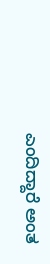ಎಂದಿದ್ದಾರೆ ಅಂತ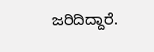ಜರಿದಿದ್ದಾರೆ.